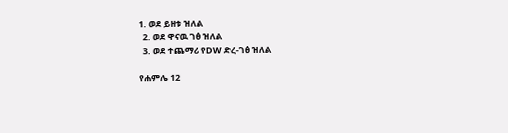1. ወደ ይዘቱ ዝለል
  2. ወደ ዋናዉ ገፅ ዝለል
  3. ወደ ተጨማሪ የDW ድረ-ገፅ ዝለል

የሐምሌ 12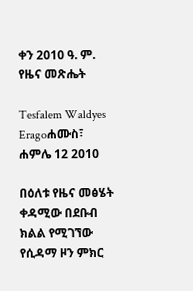ቀን 2010 ዓ. ም. የዜና መጽሔት

Tesfalem Waldyes Eragoሐሙስ፣ ሐምሌ 12 2010

በዕለቱ የዜና መፅሄት ቀዳሚው በደቡብ ክልል የሚገኘው የሲዳማ ዞን ምክር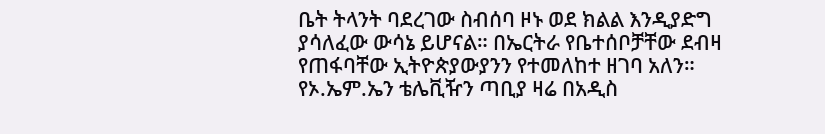ቤት ትላንት ባደረገው ስብሰባ ዞኑ ወደ ክልል እንዲያድግ ያሳለፈው ውሳኔ ይሆናል። በኤርትራ የቤተሰቦቻቸው ደብዛ የጠፋባቸው ኢትዮጵያውያንን የተመለከተ ዘገባ አለን። የኦ.ኤም.ኤን ቴሌቪዥን ጣቢያ ዛሬ በአዲስ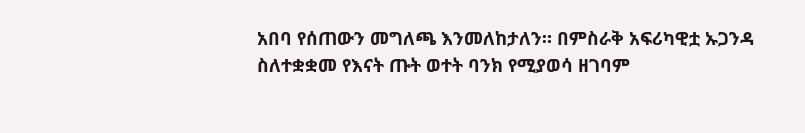አበባ የሰጠውን መግለጫ እንመለከታለን። በምስራቅ አፍሪካዊቷ ኡጋንዳ ስለተቋቋመ የእናት ጡት ወተት ባንክ የሚያወሳ ዘገባም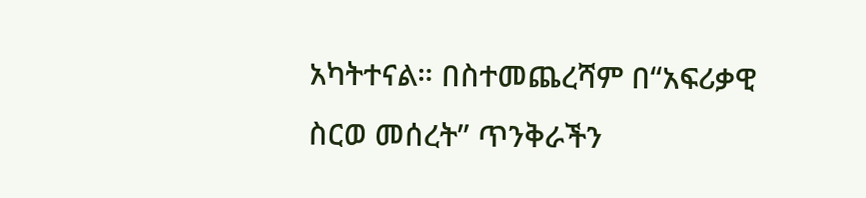አካትተናል። በስተመጨረሻም በ“አፍሪቃዊ ስርወ መሰረት” ጥንቅራችን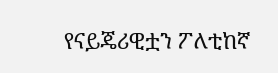የናይጄሪዊቷን ፖለቲከኛ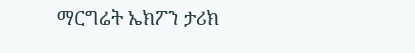ማርግሬት ኤክፖን ታሪክ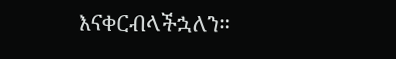እናቀርብላችኋለን።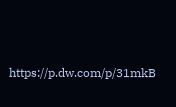https://p.dw.com/p/31mkB